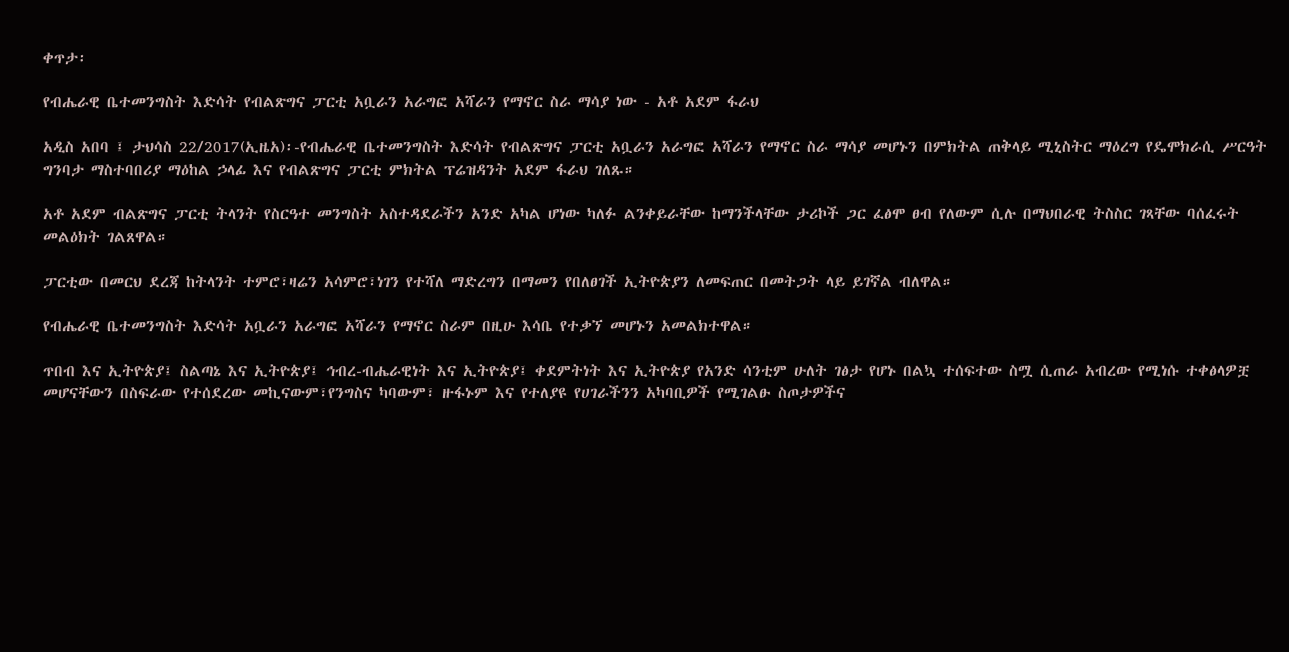ቀጥታ፡

የብሔራዊ ቤተመንግስት እድሳት የብልጽግና ፓርቲ አቧራን አራግፎ አሻራን የማኖር ስራ ማሳያ ነው - አቶ አደም ፋራህ

አዲስ አበባ ፤ ታህሳስ 22/2017(ኢዜአ)፡-የብሔራዊ ቤተመንግስት እድሳት የብልጽግና ፓርቲ አቧራን አራግፎ አሻራን የማኖር ስራ ማሳያ መሆኑን በምክትል ጠቅላይ ሚኒስትር ማዕረግ የዴሞክራሲ ሥርዓት ግንባታ ማስተባበሪያ ማዕከል ኃላፊ እና የብልጽግና ፓርቲ ምክትል ፕሬዝዳንት አደም ፋራህ ገለጹ።

አቶ አደም ብልጽግና ፓርቲ ትላንት የስርዓተ መንግስት አስተዳደራችን አንድ አካል ሆነው ካለፉ ልንቀይራቸው ከማንችላቸው ታሪኮች ጋር ፈፅሞ ፀብ የለውም ሲሉ በማህበራዊ ትስስር ገጻቸው ባሰፈሩት መልዕክት ገልጸዋል።

ፓርቲው በመርህ ደረጃ ከትላንት ተምሮ፣ዛሬን አሳምሮ፣ነገን የተሻለ ማድረግን በማመን የበለፀገች ኢትዮጵያን ለመፍጠር በመትጋት ላይ ይገኛል ብለዋል።

የብሔራዊ ቤተመንግስት እድሳት አቧራን አራግፎ አሻራን የማኖር ስራም በዚሁ እሳቤ የተቃኘ መሆኑን አመልክተዋል።

ጥበብ እና ኢትዮጵያ፤ ስልጣኔ እና ኢትዮጵያ፤ ኅብረ-ብሔራዊነት እና ኢትዮጵያ፤ ቀደምትነት እና ኢትዮጵያ የአንድ ሳንቲም ሁለት ገፅታ የሆኑ በልኳ ተሰፍተው ስሟ ሲጠራ አብረው የሚነሱ ተቀፅላዎቿ መሆናቸውን በስፍራው የተሰደረው መኪናውም፣የንግስና ካባውም፣ ዙፋኑም እና የተለያዩ የሀገራችንን አካባቢዎች የሚገልፁ ስጦታዎችና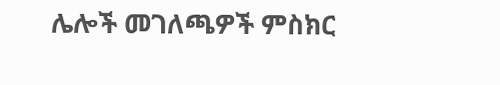ሌሎች መገለጫዎች ምስክር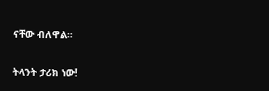ናቸው ብለዋል።

ትላንት ታሪክ ነው!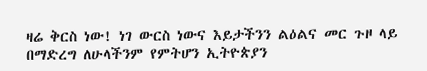ዛሬ ቅርስ ነው! ነገ ውርስ ነውና እይታችንን ልዕልና መር ጉዞ ላይ በማድረግ ለሁላችንም የምትሆን ኢትዮጵያን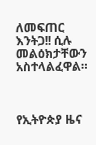ለመፍጠር እንትጋ!! ሲሉ መልዕክታቸውን አስተላልፈዋል።



የኢትዮጵያ ዜና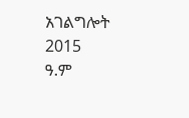አገልግሎት
2015
ዓ.ም